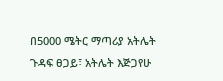በ5000 ሜትር ማጣሪያ አትሌት ጉዳፍ ፀጋይ፣ አትሌት እጅጋየሁ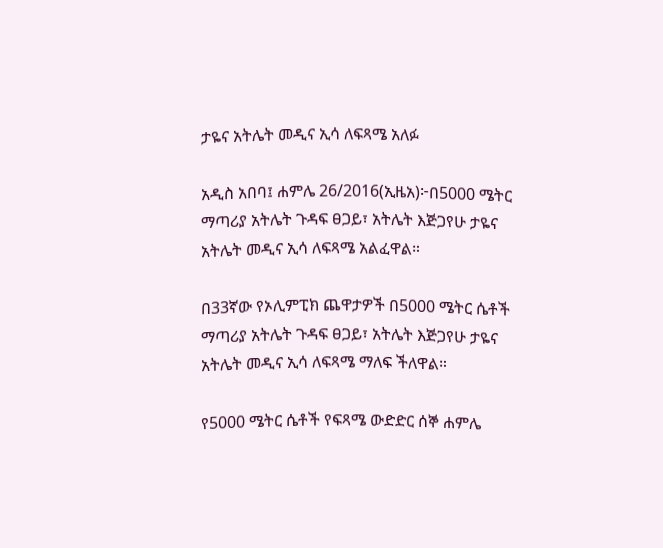ታዬና አትሌት መዲና ኢሳ ለፍጻሜ አለፉ

አዲስ አበባ፤ ሐምሌ 26/2016(ኢዜአ)፦በ5000 ሜትር ማጣሪያ አትሌት ጉዳፍ ፀጋይ፣ አትሌት እጅጋየሁ ታዬና አትሌት መዲና ኢሳ ለፍጻሜ አልፈዋል።

በ33ኛው የኦሊምፒክ ጨዋታዎች በ5000 ሜትር ሴቶች ማጣሪያ አትሌት ጉዳፍ ፀጋይ፣ አትሌት እጅጋየሁ ታዬና አትሌት መዲና ኢሳ ለፍጻሜ ማለፍ ችለዋል።

የ5000 ሜትር ሴቶች የፍጻሜ ውድድር ሰኞ ሐምሌ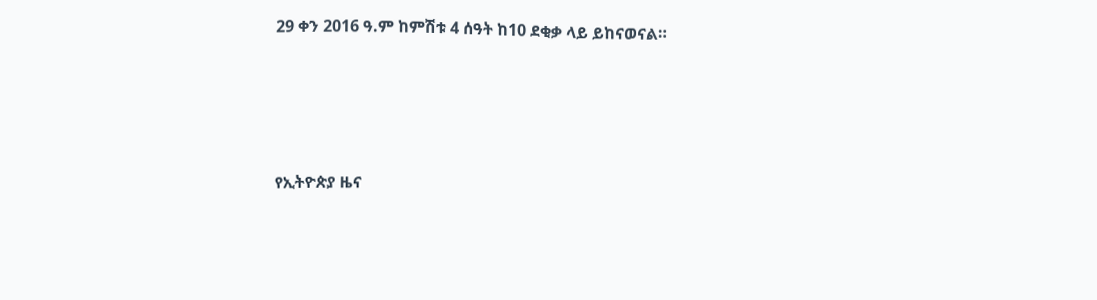29 ቀን 2016 ዓ.ም ከምሽቱ 4 ሰዓት ከ10 ደቂቃ ላይ ይከናወናል።





የኢትዮጵያ ዜና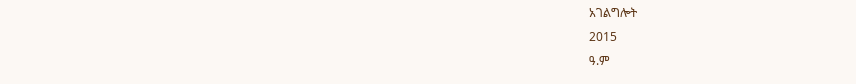አገልግሎት
2015
ዓ.ም